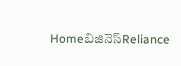Homeబిజినెస్Reliance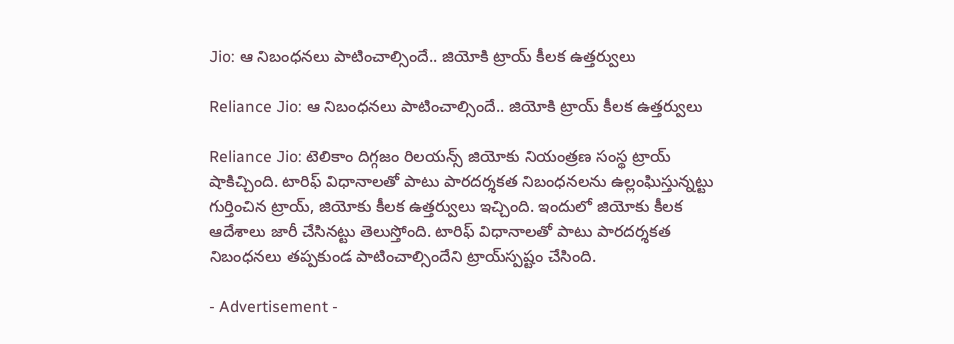Jio: ఆ నిబంధనలు పాటించాల్సిందే.. జియోకి ట్రాయ్‌ కీలక ఉత్తర్వులు

Reliance Jio: ఆ నిబంధనలు పాటించాల్సిందే.. జియోకి ట్రాయ్‌ కీలక ఉత్తర్వులు

Reliance Jio: టెలికాం దిగ్గజం రిలయన్స్ జియోకు నియంత్రణ సంస్థ ట్రాయ్ షాకిచ్చింది. టారిఫ్ విధానాలతో పాటు పారదర్శకత నిబంధనలను ఉల్లంఘిస్తున్నట్టు గుర్తించిన ట్రాయ్‌, జియోకు కీలక ఉత్తర్వులు ఇచ్చింది. ఇందులో జియోకు కీలక ఆదేశాలు జారీ చేసినట్టు తెలుస్తోంది. టారిఫ్‌ విధానాలతో పాటు పారదర్శకత నిబంధనలు తప్పకుండ పాటించాల్సిందేని ట్రాయ్‌స్పష్టం చేసింది.

- Advertisement -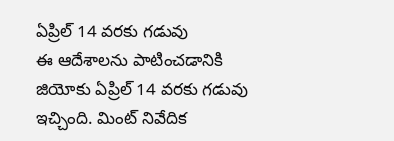ఏప్రిల్ 14 వరకు గడువు
ఈ ఆదేశాలను పాటించడానికి జియోకు ఏప్రిల్ 14 వరకు గడువు ఇచ్చింది. మింట్ నివేదిక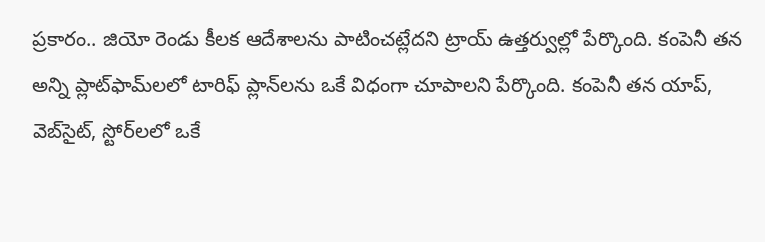ప్రకారం.. జియో రెండు కీలక ఆదేశాలను పాటించట్లేదని ట్రాయ్ ఉత్తర్వుల్లో పేర్కొంది. కంపెనీ తన అన్ని ప్లాట్‌ఫామ్‌లలో టారిఫ్ ప్లాన్‌లను ఒకే విధంగా చూపాలని పేర్కొంది. కంపెనీ తన యాప్, వెబ్‌సైట్, స్టోర్‌లలో ఒకే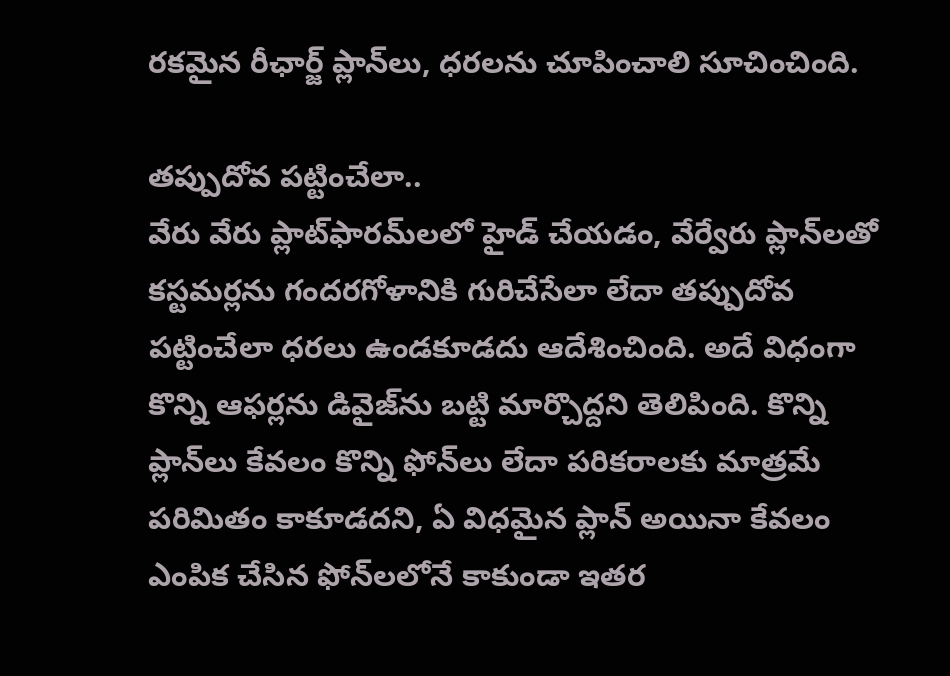రకమైన రీఛార్జ్ ప్లాన్‌లు, ధరలను చూపించాలి సూచించింది.

తప్పుదోవ పట్టించేలా..
వేరు వేరు ప్లాట్‌ఫారమ్‌లలో హైడ్ చేయడం, వేర్వేరు ప్లాన్‌లతో కస్టమర్లను గందరగోళానికి గురిచేసేలా లేదా తప్పుదోవ పట్టించేలా ధరలు ఉండకూడదు ఆదేశించింది. అదే విధంగా కొన్ని ఆఫర్లను డివైజ్‌ను బట్టి మార్చొద్దని తెలిపింది. కొన్ని ప్లాన్‌లు కేవలం కొన్ని ఫోన్‌లు లేదా పరికరాలకు మాత్రమే పరిమితం కాకూడదని, ఏ విధమైన ప్లాన్‌ అయినా కేవలం ఎంపిక చేసిన ఫోన్‌లలోనే కాకుండా ఇతర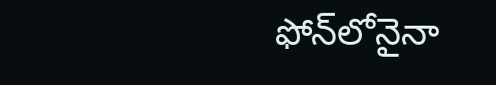ఫోన్‌లోనైనా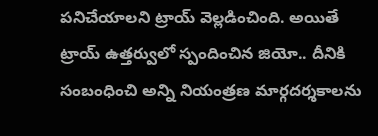పనిచేయాలని ట్రాయ్ వెల్లడించింది. అయితే ట్రాయ్‌ ఉత్తర్వులో స్పందించిన జియో.. దీనికి సంబంధించి అన్ని నియంత్రణ మార్గదర్శకాలను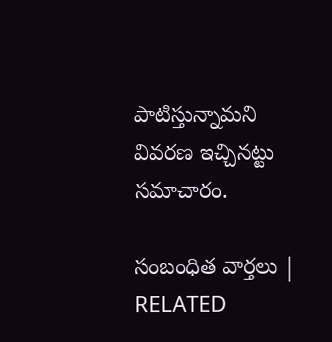పాటిస్తున్నామని వివరణ ఇచ్చినట్టు సమాచారం.

సంబంధిత వార్తలు | RELATED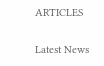ARTICLES

Latest News